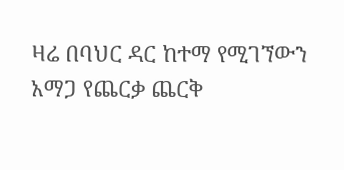ዛሬ በባህር ዳር ከተማ የሚገኘውን አማጋ የጨርቃ ጨርቅ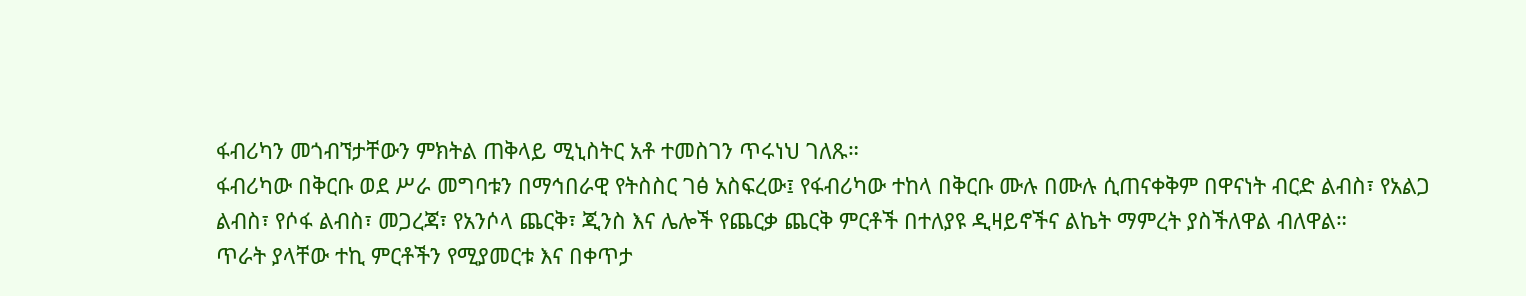ፋብሪካን መጎብኘታቸውን ምክትል ጠቅላይ ሚኒስትር አቶ ተመስገን ጥሩነህ ገለጹ።
ፋብሪካው በቅርቡ ወደ ሥራ መግባቱን በማኅበራዊ የትስስር ገፅ አስፍረው፤ የፋብሪካው ተከላ በቅርቡ ሙሉ በሙሉ ሲጠናቀቅም በዋናነት ብርድ ልብስ፣ የአልጋ ልብስ፣ የሶፋ ልብስ፣ መጋረጃ፣ የአንሶላ ጨርቅ፣ ጂንስ እና ሌሎች የጨርቃ ጨርቅ ምርቶች በተለያዩ ዲዛይኖችና ልኬት ማምረት ያስችለዋል ብለዋል።
ጥራት ያላቸው ተኪ ምርቶችን የሚያመርቱ እና በቀጥታ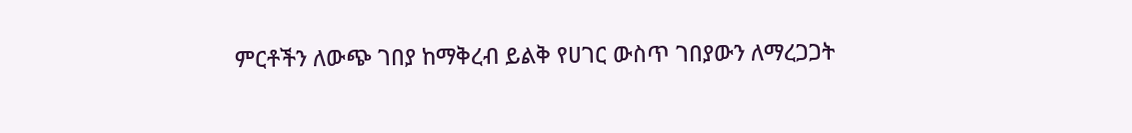ምርቶችን ለውጭ ገበያ ከማቅረብ ይልቅ የሀገር ውስጥ ገበያውን ለማረጋጋት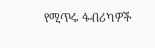የሚጥሩ ፋብሪካዎች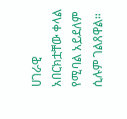ሀገራዊ አበርክቷቸው ቀላል የሚባል አይደለም ሲሉም ገልጸዋል።